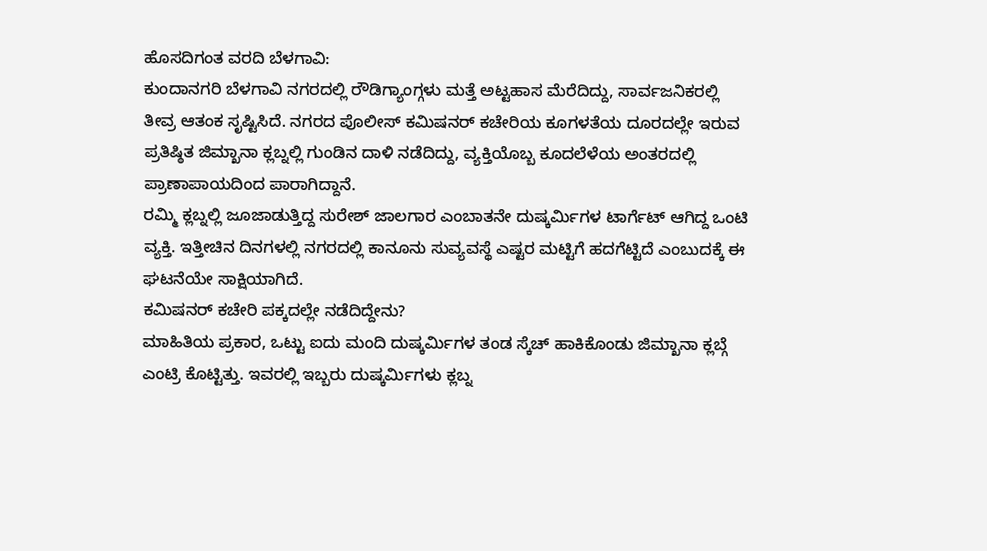ಹೊಸದಿಗಂತ ವರದಿ ಬೆಳಗಾವಿ:
ಕುಂದಾನಗರಿ ಬೆಳಗಾವಿ ನಗರದಲ್ಲಿ ರೌಡಿಗ್ಯಾಂಗ್ಗಳು ಮತ್ತೆ ಅಟ್ಟಹಾಸ ಮೆರೆದಿದ್ದು, ಸಾರ್ವಜನಿಕರಲ್ಲಿ ತೀವ್ರ ಆತಂಕ ಸೃಷ್ಟಿಸಿದೆ. ನಗರದ ಪೊಲೀಸ್ ಕಮಿಷನರ್ ಕಚೇರಿಯ ಕೂಗಳತೆಯ ದೂರದಲ್ಲೇ ಇರುವ ಪ್ರತಿಷ್ಠಿತ ಜಿಮ್ಖಾನಾ ಕ್ಲಬ್ನಲ್ಲಿ ಗುಂಡಿನ ದಾಳಿ ನಡೆದಿದ್ದು, ವ್ಯಕ್ತಿಯೊಬ್ಬ ಕೂದಲೆಳೆಯ ಅಂತರದಲ್ಲಿ ಪ್ರಾಣಾಪಾಯದಿಂದ ಪಾರಾಗಿದ್ದಾನೆ.
ರಮ್ಮಿ ಕ್ಲಬ್ನಲ್ಲಿ ಜೂಜಾಡುತ್ತಿದ್ದ ಸುರೇಶ್ ಜಾಲಗಾರ ಎಂಬಾತನೇ ದುಷ್ಕರ್ಮಿಗಳ ಟಾರ್ಗೆಟ್ ಆಗಿದ್ದ ಒಂಟಿ ವ್ಯಕ್ತಿ. ಇತ್ತೀಚಿನ ದಿನಗಳಲ್ಲಿ ನಗರದಲ್ಲಿ ಕಾನೂನು ಸುವ್ಯವಸ್ಥೆ ಎಷ್ಟರ ಮಟ್ಟಿಗೆ ಹದಗೆಟ್ಟಿದೆ ಎಂಬುದಕ್ಕೆ ಈ ಘಟನೆಯೇ ಸಾಕ್ಷಿಯಾಗಿದೆ.
ಕಮಿಷನರ್ ಕಚೇರಿ ಪಕ್ಕದಲ್ಲೇ ನಡೆದಿದ್ದೇನು?
ಮಾಹಿತಿಯ ಪ್ರಕಾರ, ಒಟ್ಟು ಐದು ಮಂದಿ ದುಷ್ಕರ್ಮಿಗಳ ತಂಡ ಸ್ಕೆಚ್ ಹಾಕಿಕೊಂಡು ಜಿಮ್ಖಾನಾ ಕ್ಲಬ್ಗೆ ಎಂಟ್ರಿ ಕೊಟ್ಟಿತ್ತು. ಇವರಲ್ಲಿ ಇಬ್ಬರು ದುಷ್ಕರ್ಮಿಗಳು ಕ್ಲಬ್ನ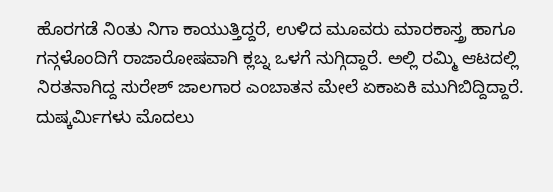ಹೊರಗಡೆ ನಿಂತು ನಿಗಾ ಕಾಯುತ್ತಿದ್ದರೆ, ಉಳಿದ ಮೂವರು ಮಾರಕಾಸ್ತ್ರ ಹಾಗೂ ಗನ್ಗಳೊಂದಿಗೆ ರಾಜಾರೋಷವಾಗಿ ಕ್ಲಬ್ನ ಒಳಗೆ ನುಗ್ಗಿದ್ದಾರೆ. ಅಲ್ಲಿ ರಮ್ಮಿ ಆಟದಲ್ಲಿ ನಿರತನಾಗಿದ್ದ ಸುರೇಶ್ ಜಾಲಗಾರ ಎಂಬಾತನ ಮೇಲೆ ಏಕಾಏಕಿ ಮುಗಿಬಿದ್ದಿದ್ದಾರೆ. ದುಷ್ಕರ್ಮಿಗಳು ಮೊದಲು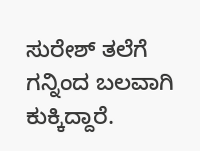ಸುರೇಶ್ ತಲೆಗೆ ಗನ್ನಿಂದ ಬಲವಾಗಿ ಕುಕ್ಕಿದ್ದಾರೆ.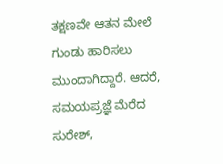ತಕ್ಷಣವೇ ಆತನ ಮೇಲೆ ಗುಂಡು ಹಾರಿಸಲು ಮುಂದಾಗಿದ್ದಾರೆ. ಆದರೆ, ಸಮಯಪ್ರಜ್ಞೆ ಮೆರೆದ ಸುರೇಶ್,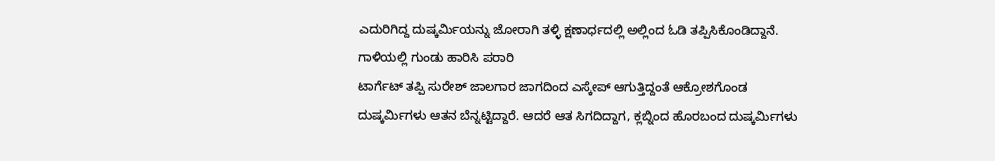ಎದುರಿಗಿದ್ದ ದುಷ್ಕರ್ಮಿಯನ್ನು ಜೋರಾಗಿ ತಳ್ಳಿ ಕ್ಷಣಾರ್ಧದಲ್ಲಿ ಅಲ್ಲಿಂದ ಓಡಿ ತಪ್ಪಿಸಿಕೊಂಡಿದ್ದಾನೆ.
ಗಾಳಿಯಲ್ಲಿ ಗುಂಡು ಹಾರಿಸಿ ಪರಾರಿ
ಟಾರ್ಗೆಟ್ ತಪ್ಪಿ ಸುರೇಶ್ ಜಾಲಗಾರ ಜಾಗದಿಂದ ಎಸ್ಕೇಪ್ ಆಗುತ್ತಿದ್ದಂತೆ ಆಕ್ರೋಶಗೊಂಡ ದುಷ್ಕರ್ಮಿಗಳು ಆತನ ಬೆನ್ನಟ್ಟಿದ್ದಾರೆ. ಆದರೆ ಆತ ಸಿಗದಿದ್ದಾಗ, ಕ್ಲಬ್ನಿಂದ ಹೊರಬಂದ ದುಷ್ಕರ್ಮಿಗಳು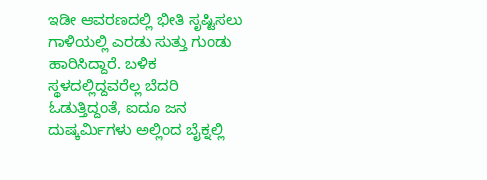ಇಡೀ ಆವರಣದಲ್ಲಿ ಭೀತಿ ಸೃಷ್ಟಿಸಲು ಗಾಳಿಯಲ್ಲಿ ಎರಡು ಸುತ್ತು ಗುಂಡು ಹಾರಿಸಿದ್ದಾರೆ. ಬಳಿಕ ಸ್ಥಳದಲ್ಲಿದ್ದವರೆಲ್ಲ ಬೆದರಿ ಓಡುತ್ತಿದ್ದಂತೆ, ಐದೂ ಜನ ದುಷ್ಕರ್ಮಿಗಳು ಅಲ್ಲಿಂದ ಬೈಕ್ನಲ್ಲಿ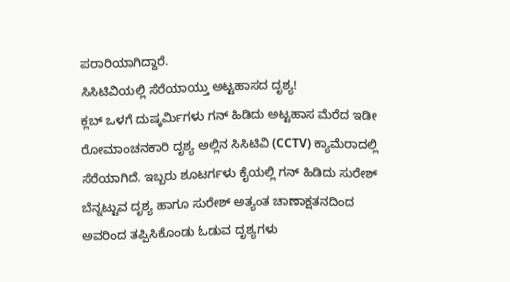ಪರಾರಿಯಾಗಿದ್ದಾರೆ.
ಸಿಸಿಟಿವಿಯಲ್ಲಿ ಸೆರೆಯಾಯ್ತು ಅಟ್ಟಹಾಸದ ದೃಶ್ಯ!
ಕ್ಲಬ್ ಒಳಗೆ ದುಷ್ಕರ್ಮಿಗಳು ಗನ್ ಹಿಡಿದು ಅಟ್ಟಹಾಸ ಮೆರೆದ ಇಡೀ ರೋಮಾಂಚನಕಾರಿ ದೃಶ್ಯ ಅಲ್ಲಿನ ಸಿಸಿಟಿವಿ (CCTV) ಕ್ಯಾಮೆರಾದಲ್ಲಿ ಸೆರೆಯಾಗಿದೆ. ಇಬ್ಬರು ಶೂಟರ್ಗಳು ಕೈಯಲ್ಲಿ ಗನ್ ಹಿಡಿದು ಸುರೇಶ್ ಬೆನ್ನಟ್ಟುವ ದೃಶ್ಯ ಹಾಗೂ ಸುರೇಶ್ ಅತ್ಯಂತ ಚಾಣಾಕ್ಷತನದಿಂದ ಅವರಿಂದ ತಪ್ಪಿಸಿಕೊಂಡು ಓಡುವ ದೃಶ್ಯಗಳು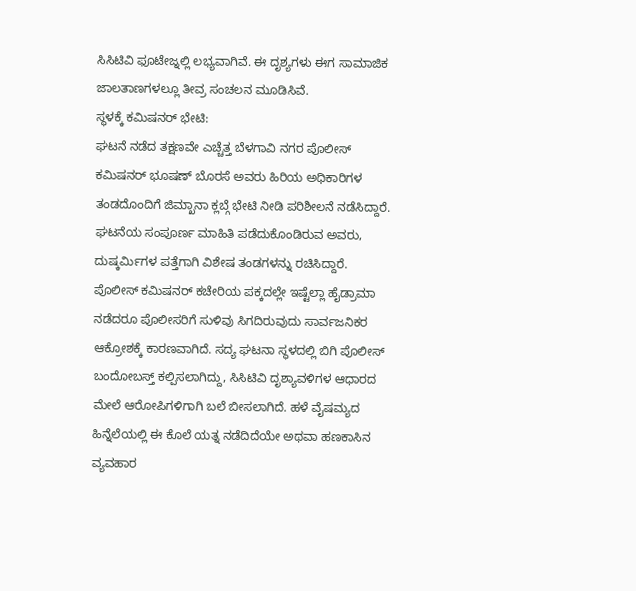ಸಿಸಿಟಿವಿ ಫೂಟೇಜ್ನಲ್ಲಿ ಲಭ್ಯವಾಗಿವೆ. ಈ ದೃಶ್ಯಗಳು ಈಗ ಸಾಮಾಜಿಕ ಜಾಲತಾಣಗಳಲ್ಲೂ ತೀವ್ರ ಸಂಚಲನ ಮೂಡಿಸಿವೆ.
ಸ್ಥಳಕ್ಕೆ ಕಮಿಷನರ್ ಭೇಟಿ:
ಘಟನೆ ನಡೆದ ತಕ್ಷಣವೇ ಎಚ್ಚೆತ್ತ ಬೆಳಗಾವಿ ನಗರ ಪೊಲೀಸ್ ಕಮಿಷನರ್ ಭೂಷಣ್ ಬೊರಸೆ ಅವರು ಹಿರಿಯ ಅಧಿಕಾರಿಗಳ ತಂಡದೊಂದಿಗೆ ಜಿಮ್ಖಾನಾ ಕ್ಲಬ್ಗೆ ಭೇಟಿ ನೀಡಿ ಪರಿಶೀಲನೆ ನಡೆಸಿದ್ದಾರೆ. ಘಟನೆಯ ಸಂಪೂರ್ಣ ಮಾಹಿತಿ ಪಡೆದುಕೊಂಡಿರುವ ಅವರು, ದುಷ್ಕರ್ಮಿಗಳ ಪತ್ತೆಗಾಗಿ ವಿಶೇಷ ತಂಡಗಳನ್ನು ರಚಿಸಿದ್ದಾರೆ.
ಪೊಲೀಸ್ ಕಮಿಷನರ್ ಕಚೇರಿಯ ಪಕ್ಕದಲ್ಲೇ ಇಷ್ಟೆಲ್ಲಾ ಹೈಡ್ರಾಮಾ ನಡೆದರೂ ಪೊಲೀಸರಿಗೆ ಸುಳಿವು ಸಿಗದಿರುವುದು ಸಾರ್ವಜನಿಕರ ಆಕ್ರೋಶಕ್ಕೆ ಕಾರಣವಾಗಿದೆ. ಸದ್ಯ ಘಟನಾ ಸ್ಥಳದಲ್ಲಿ ಬಿಗಿ ಪೊಲೀಸ್ ಬಂದೋಬಸ್ತ್ ಕಲ್ಪಿಸಲಾಗಿದ್ದು, ಸಿಸಿಟಿವಿ ದೃಶ್ಯಾವಳಿಗಳ ಆಧಾರದ ಮೇಲೆ ಆರೋಪಿಗಳಿಗಾಗಿ ಬಲೆ ಬೀಸಲಾಗಿದೆ. ಹಳೆ ವೈಷಮ್ಯದ ಹಿನ್ನೆಲೆಯಲ್ಲಿ ಈ ಕೊಲೆ ಯತ್ನ ನಡೆದಿದೆಯೇ ಅಥವಾ ಹಣಕಾಸಿನ ವ್ಯವಹಾರ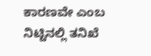ಕಾರಣವೇ ಎಂಬ ನಿಟ್ಟಿನಲ್ಲಿ ತನಿಖೆ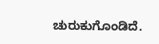ಚುರುಕುಗೊಂಡಿದೆ.